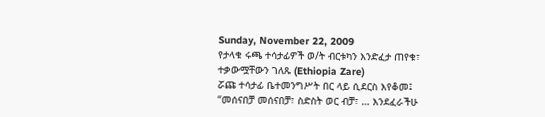Sunday, November 22, 2009
የታላቁ ሩጫ ተሳታፊዎች ወ/ት ብርቱካን እንድፈታ ጠየቁ፣ ተቃውሟቸውን ገለጹ (Ethiopia Zare)
ሯጩ ተሳታፊ ቤተመንግሥት በር ላይ ሲደርስ እየቆመ፤ “መሰናበቻ መሰናበቻ፣ ስድስት ወር ብቻ፣ … እንደፈራችሁ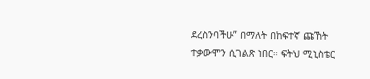ደረስንባችሁ” በማለት በከፍተኛ ጩኸት ተቃውሞን ሲገልጽ ነበር። ፍትህ ሚኒስቴር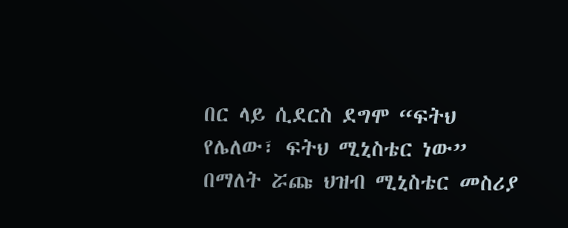በር ላይ ሲደርስ ደግሞ “ፍትህ የሌለው፣ ፍትህ ሚኒስቴር ነው” በማለት ሯጩ ህዝብ ሚኒስቴር መስሪያ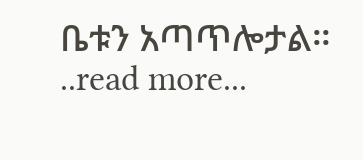ቤቱን አጣጥሎታል። ..read more...